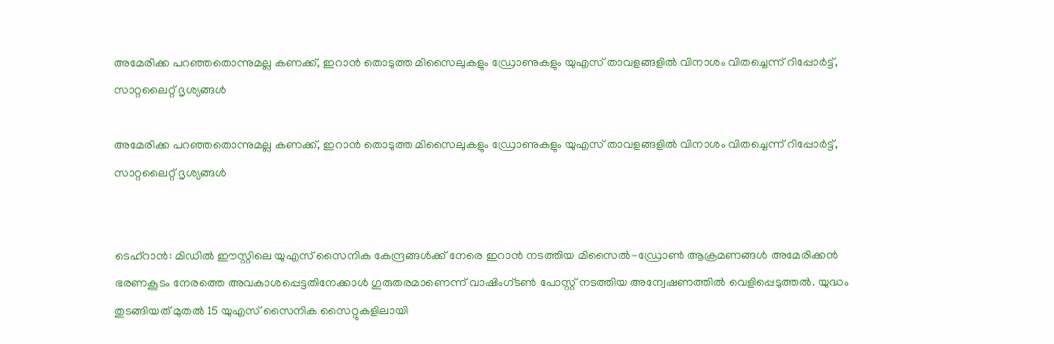അമേരിക്ക പറഞ്ഞതൊന്നുമല്ല കണക്ക്, ഇറാൻ തൊടുത്ത മിസൈലുകളും ഡ്രോണുകളും യുഎസ് താവളങ്ങളിൽ വിനാശം വിതച്ചെന്ന് റിപ്പോര്‍ട്ട്, സാറ്റലൈറ്റ് ദൃശ്യങ്ങൾ

അമേരിക്ക പറഞ്ഞതൊന്നുമല്ല കണക്ക്, ഇറാൻ തൊടുത്ത മിസൈലുകളും ഡ്രോണുകളും യുഎസ് താവളങ്ങളിൽ വിനാശം വിതച്ചെന്ന് റിപ്പോര്‍ട്ട്, സാറ്റലൈറ്റ് ദൃശ്യങ്ങൾ


ടെഹ്‌റാൻ: മിഡിൽ ഈസ്റ്റിലെ യുഎസ് സൈനിക കേന്ദ്രങ്ങൾക്ക് നേരെ ഇറാൻ നടത്തിയ മിസൈൽ-ഡ്രോൺ ആക്രമണങ്ങൾ അമേരിക്കൻ ഭരണകൂടം നേരത്തെ അവകാശപ്പെട്ടതിനേക്കാൾ ഗുരുതരമാണെന്ന് വാഷിംഗ്ടൺ പോസ്റ്റ് നടത്തിയ അന്വേഷണത്തിൽ വെളിപ്പെടുത്തൽ. യുദ്ധം തുടങ്ങിയത് മുതൽ 15 യുഎസ് സൈനിക സൈറ്റുകളിലായി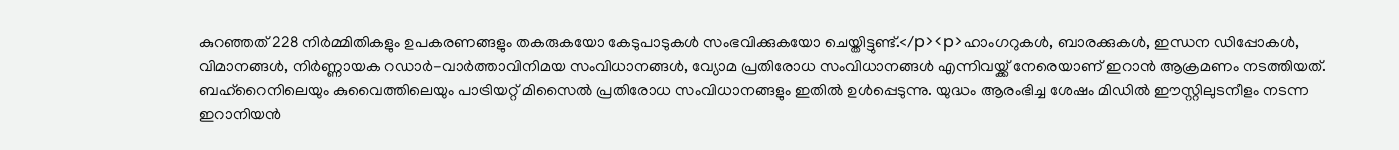കുറഞ്ഞത് 228 നിർമ്മിതികളും ഉപകരണങ്ങളും തകരുകയോ കേടുപാടുകൾ സംഭവിക്കുകയോ ചെയ്തിട്ടുണ്ട്.</p><p>ഹാംഗറുകൾ, ബാരക്കുകൾ, ഇന്ധന ഡിപ്പോകൾ, വിമാനങ്ങൾ, നിർണ്ണായക റഡാർ-വാർത്താവിനിമയ സംവിധാനങ്ങൾ, വ്യോമ പ്രതിരോധ സംവിധാനങ്ങൾ എന്നിവയ്ക്ക് നേരെയാണ് ഇറാൻ ആക്രമണം നടത്തിയത്. ബഹ്‌റൈനിലെയും കുവൈത്തിലെയും പാട്രിയറ്റ് മിസൈൽ പ്രതിരോധ സംവിധാനങ്ങളും ഇതിൽ ഉൾപ്പെടുന്നു. യുദ്ധം ആരംഭിച്ച ശേഷം മിഡിൽ ഈസ്റ്റിലുടനീളം നടന്ന ഇറാനിയൻ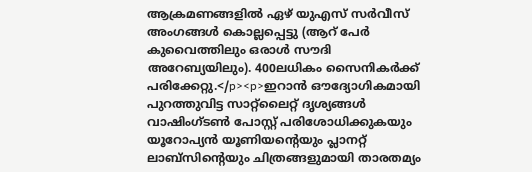ആക്രമണങ്ങളിൽ ഏഴ് യുഎസ് സർവീസ് അംഗങ്ങൾ കൊല്ലപ്പെട്ടു (ആറ് പേർ കുവൈത്തിലും ഒരാൾ സൗദി അറേബ്യയിലും). 400ലധികം സൈനികർക്ക് പരിക്കേറ്റു.</p><p>ഇറാൻ ഔദ്യോഗികമായി പുറത്തുവിട്ട സാറ്റ്ലൈറ്റ് ദൃശ്യങ്ങൾ വാഷിംഗ്ടൺ പോസ്റ്റ് പരിശോധിക്കുകയും യൂറോപ്യൻ യൂണിയന്റെയും പ്ലാനറ്റ് ലാബ്സിന്റെയും ചിത്രങ്ങളുമായി താരതമ്യം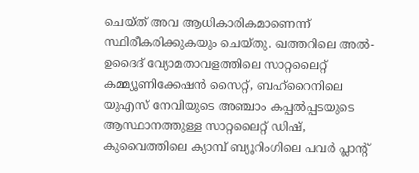ചെയ്ത് അവ ആധികാരികമാണെന്ന് സ്ഥിരീകരിക്കുകയും ചെയ്തു. ഖത്തറിലെ അൽ-ഉദൈദ് വ്യോമതാവളത്തിലെ സാറ്റലൈറ്റ് കമ്മ്യൂണിക്കേഷൻ സൈറ്റ്, ബഹ്‌റൈനിലെ യുഎസ് നേവിയുടെ അഞ്ചാം കപ്പൽപ്പടയുടെ ആസ്ഥാനത്തുള്ള സാറ്റലൈറ്റ് ഡിഷ്, കുവൈത്തിലെ ക്യാമ്പ് ബ്യൂറിംഗിലെ പവർ പ്ലാന്റ്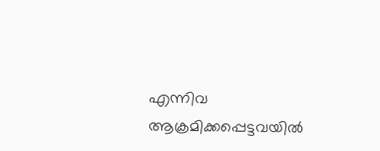എന്നിവ ആക്രമിക്കപ്പെട്ടവയിൽ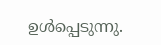ഉൾപ്പെടുന്നു.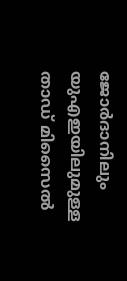ജോർദാനിലും യുഎഇയിലുമുള്ള താഡ് മിസൈൽ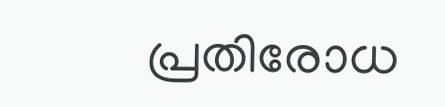പ്രതിരോധ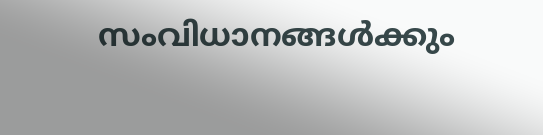സംവിധാനങ്ങൾക്കും